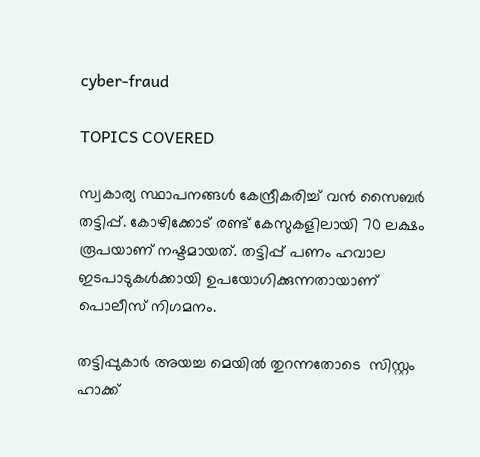cyber-fraud

TOPICS COVERED

സ്വകാര്യ സ്ഥാപനങ്ങള്‍ കേന്ദ്രീകരിച്ച് വന്‍ സൈബര്‍ തട്ടിപ്പ്. കോഴിക്കോട് രണ്ട് കേസുകളിലായി 70 ലക്ഷം രൂപയാണ് നഷ്ടമായത്. തട്ടിപ്പ് പണം ഹവാല ഇടപാടുകള്‍ക്കായി ഉപയോഗിക്കുന്നതായാണ് പൊലീസ് നിഗമനം.

തട്ടിപ്പുകാര്‍ അയച്ച മെയില്‍ തുറന്നതോടെ  സിസ്റ്റം ഹാക്ക്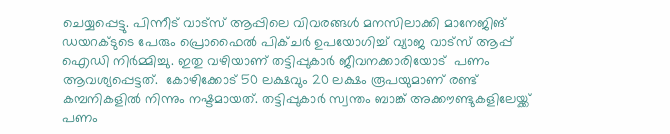ചെയ്യപ്പെട്ടു. പിന്നീട് വാട്സ് ആപ്പിലെ വിവരങ്ങള്‍ മനസിലാക്കി മാനേജിങ് ഡയറക്ടുടെ പേരും പ്രൊഫൈല്‍ പിക്ചര്‍ ഉപയോഗിച്ച് വ്യാജ വാട്സ് ആപ്പ് ഐഡി നിര്‍മ്മിച്ചു. ഇതു വഴിയാണ് തട്ടിപ്പുകാര്‍ ജീവനക്കാരിയോട്  പണം ആവശ്യപ്പെട്ടത്.  കോഴിക്കോട് 50 ലക്ഷവും 20 ലക്ഷം രൂപയുമാണ് രണ്ട് കമ്പനികളില്‍ നിന്നും നഷ്ടമായത്. തട്ടിപ്പുകാര്‍ സ്വന്തം ബാങ്ക് അക്കൗണ്ടുകളിലേയ്ക്ക് പണം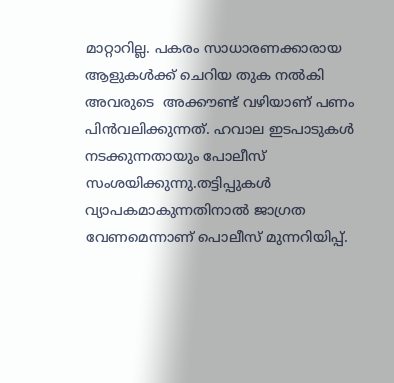മാറ്റാറില്ല. പകരം സാധാരണക്കാരായ ആളുകള്‍ക്ക് ചെറിയ തുക നല്‍കി അവരുടെ  അക്കൗണ്ട് വഴിയാണ് പണം പിന്‍വലിക്കുന്നത്. ഹവാല ഇടപാടുകള്‍ നടക്കുന്നതായും പോലീസ് സംശയിക്കുന്നു.തട്ടിപ്പുകള്‍ വ്യാപകമാകുന്നതിനാല്‍ ജാഗ്രത വേണമെന്നാണ് പൊലീസ് മുന്നറിയിപ്പ്.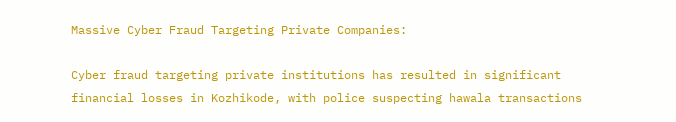Massive Cyber Fraud Targeting Private Companies:

Cyber fraud targeting private institutions has resulted in significant financial losses in Kozhikode, with police suspecting hawala transactions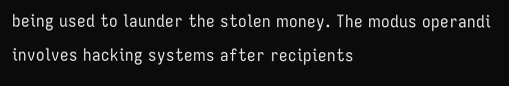being used to launder the stolen money. The modus operandi involves hacking systems after recipients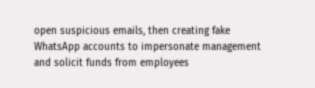open suspicious emails, then creating fake WhatsApp accounts to impersonate management and solicit funds from employees